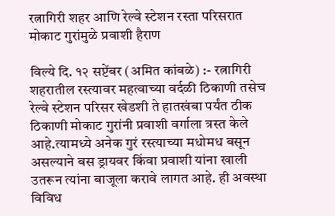रत्नागिरी शहर आणि रेल्वे स्टेशन रस्ता परिसरात मोकाट गुरांमुळे प्रवाशी हैराण

विल्ये दि. १२ सप्टेंबर (अमित कांबळे) :- रत्नागिरी शहरातील रस्त्यावर महत्वाच्या वर्दळी ठिकाणी तसेच रेल्वे स्टेशन परिसर खेडशी ते हातखंबा पर्यंत ठीक ठिकाणी मोकाट गुरांनी प्रवाशी वर्गाला त्रस्त केले आहे.त्यामध्ये अनेक गुरं रस्त्याच्या मधोमध बसून असल्याने बस ड्रायवर किंवा प्रवाशी यांना खाली उतरून त्यांना बाजूला करावे लागत आहे. ही अवस्था विविध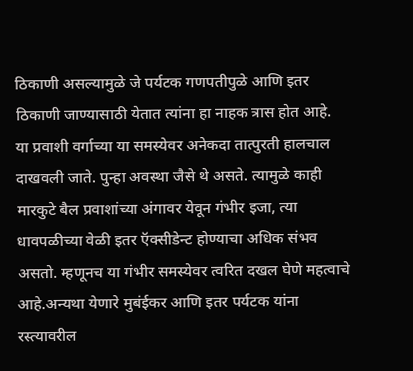ठिकाणी असल्यामुळे जे पर्यटक गणपतीपुळे आणि इतर ठिकाणी जाण्यासाठी येतात त्यांना हा नाहक त्रास होत आहे.
या प्रवाशी वर्गाच्या या समस्येवर अनेकदा तात्पुरती हालचाल दाखवली जाते. पुन्हा अवस्था जैसे थे असते. त्यामुळे काही मारकुटे बैल प्रवाशांच्या अंगावर येवून गंभीर इजा, त्या धावपळीच्या वेळी इतर ऍक्सीडेन्ट होण्याचा अधिक संभव असतो. म्हणूनच या गंभीर समस्येवर त्वरित दखल घेणे महत्वाचे आहे.अन्यथा येणारे मुबंईकर आणि इतर पर्यटक यांना रस्त्यावरील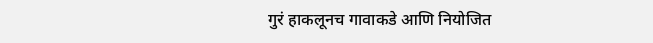गुरं हाकलूनच गावाकडे आणि नियोजित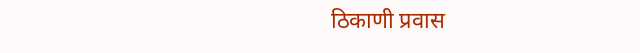ठिकाणी प्रवास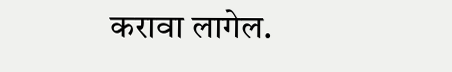करावा लागेल.